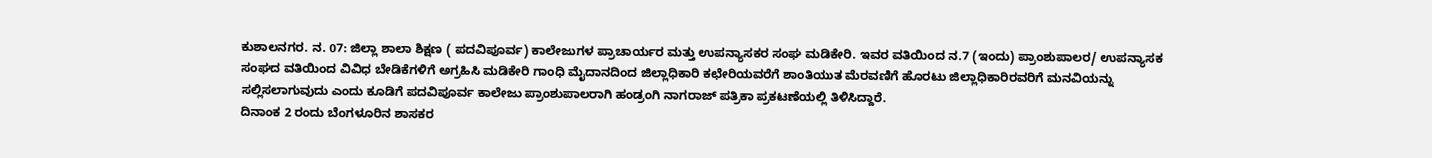ಕುಶಾಲನಗರ. ನ. 07: ಜಿಲ್ಲಾ ಶಾಲಾ ಶಿಕ್ಷಣ ( ಪದವಿಪೂರ್ವ) ಕಾಲೇಜುಗಳ ಪ್ರಾಚಾರ್ಯರ ಮತ್ತು ಉಪನ್ಯಾಸಕರ ಸಂಘ ಮಡಿಕೇರಿ. ಇವರ ವತಿಯಿಂದ ನ.7 (ಇಂದು) ಪ್ರಾಂಶುಪಾಲರ/ ಉಪನ್ಯಾಸಕ ಸಂಘದ ವತಿಯಿಂದ ವಿವಿಧ ಬೇಡಿಕೆಗಳಿಗೆ ಅಗ್ರಹಿಸಿ ಮಡಿಕೇರಿ ಗಾಂಧಿ ಮೈದಾನದಿಂದ ಜಿಲ್ಲಾಧಿಕಾರಿ ಕಛೇರಿಯವರೆಗೆ ಶಾಂತಿಯುತ ಮೆರವಣಿಗೆ ಹೊರಟು ಜಿಲ್ಲಾಧಿಕಾರಿರವರಿಗೆ ಮನವಿಯನ್ನು ಸಲ್ಲಿಸಲಾಗುವುದು ಎಂದು ಕೂಡಿಗೆ ಪದವಿಪೂರ್ವ ಕಾಲೇಜು ಪ್ರಾಂಶುಪಾಲರಾಗಿ ಹಂಡ್ರಂಗಿ ನಾಗರಾಜ್ ಪತ್ರಿಕಾ ಪ್ರಕಟಣೆಯಲ್ಲಿ ತಿಳಿಸಿದ್ದಾರೆ.
ದಿನಾಂಕ 2 ರಂದು ಬೆಂಗಳೂರಿನ ಶಾಸಕರ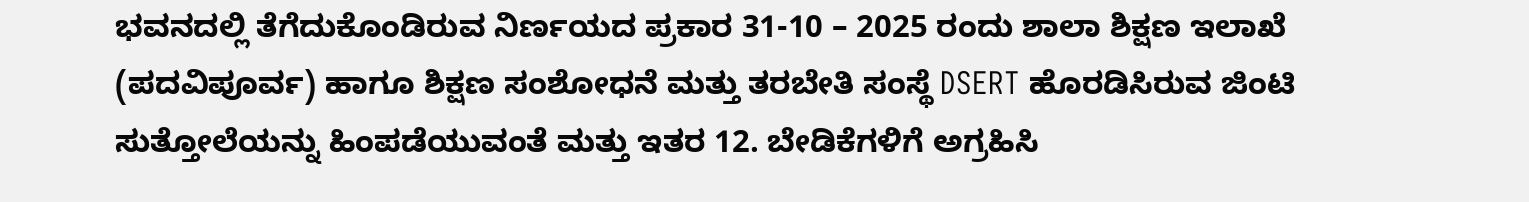ಭವನದಲ್ಲಿ ತೆಗೆದುಕೊಂಡಿರುವ ನಿರ್ಣಯದ ಪ್ರಕಾರ 31-10 – 2025 ರಂದು ಶಾಲಾ ಶಿಕ್ಷಣ ಇಲಾಖೆ (ಪದವಿಪೂರ್ವ) ಹಾಗೂ ಶಿಕ್ಷಣ ಸಂಶೋಧನೆ ಮತ್ತು ತರಬೇತಿ ಸಂಸ್ಥೆ DSERT ಹೊರಡಿಸಿರುವ ಜಿಂಟಿ ಸುತ್ತೋಲೆಯನ್ನು ಹಿಂಪಡೆಯುವಂತೆ ಮತ್ತು ಇತರ 12. ಬೇಡಿಕೆಗಳಿಗೆ ಅಗ್ರಹಿಸಿ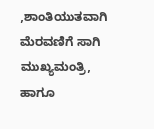,ಶಾಂತಿಯುತವಾಗಿ ಮೆರವಣಿಗೆ ಸಾಗಿ ಮುಖ್ಯಮಂತ್ರಿ, ಹಾಗೂ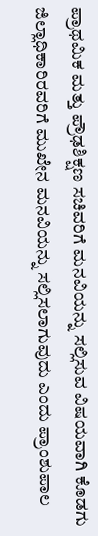ಪ್ರಾಥಮಿಕ ಮತ್ತು ಪ್ರೌಢಶಿಕ್ಷಣ ಸಚಿವರಿಗೆ ಮನವಿಯನ್ನು ಸಲ್ಲಿಸುವ ವಿಷಯವಾಗಿ ಕೊಡಗು ಜಿಲ್ಲಾಧಿಕಾರಿರವರಿಗೆ ಮುಖೇನ ಮನವಿಯನ್ನು ಸಲ್ಲಿಸಲಾಗುವುದು ಎಂದು ಪ್ರಾಂಶುಪಾಲ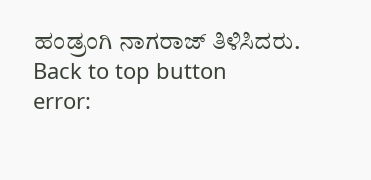ಹಂಡ್ರಂಗಿ ನಾಗರಾಜ್ ತಿಳಿಸಿದರು.
Back to top button
error: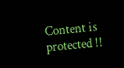Content is protected !!